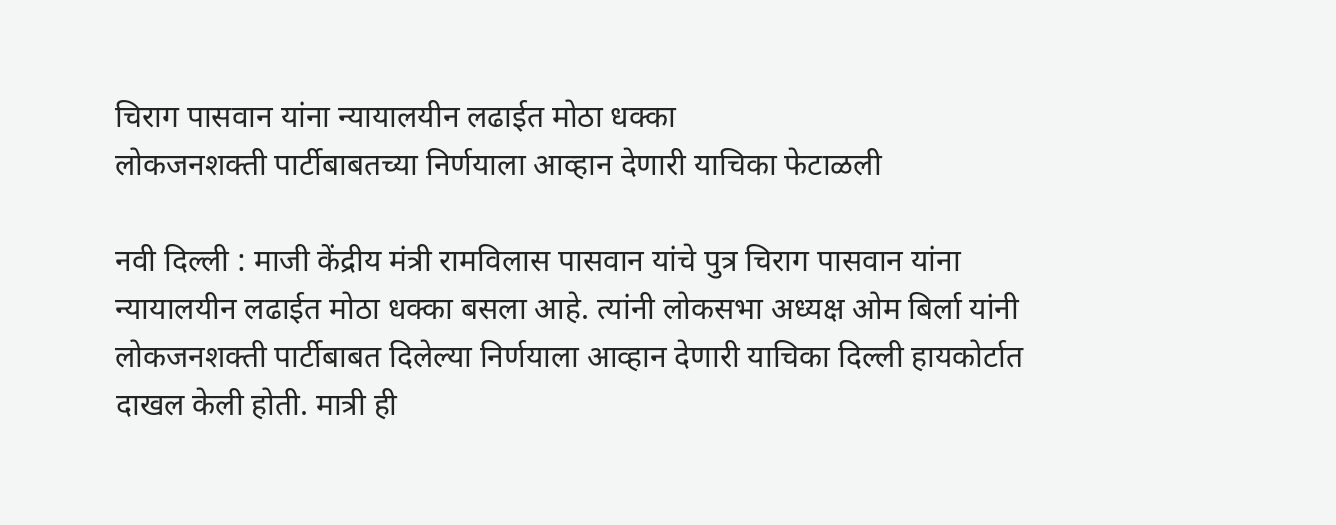चिराग पासवान यांना न्यायालयीन लढाईत मोठा धक्का
लोकजनशक्ती पार्टीबाबतच्या निर्णयाला आव्हान देणारी याचिका फेटाळली

नवी दिल्ली : माजी केंद्रीय मंत्री रामविलास पासवान यांचे पुत्र चिराग पासवान यांना न्यायालयीन लढाईत मोठा धक्का बसला आहे. त्यांनी लोकसभा अध्यक्ष ओम बिर्ला यांनी लोकजनशक्ती पार्टीबाबत दिलेल्या निर्णयाला आव्हान देणारी याचिका दिल्ली हायकोर्टात दाखल केली होती. मात्री ही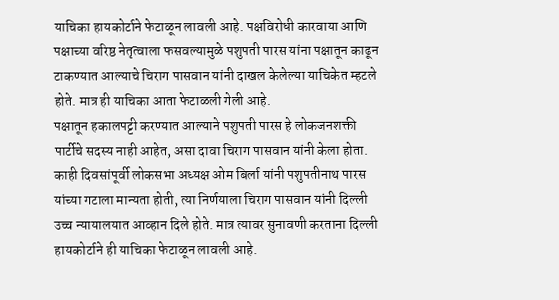याचिका हायकोर्टाने फेटाळून लावली आहे. पक्षविरोधी कारवाया आणि पक्षाच्या वरिष्ठ नेतृत्वाला फसवल्यामुळे पशुपती पारस यांना पक्षातून काढून टाकण्यात आल्याचे चिराग पासवान यांनी दाखल केलेल्या याचिकेत म्हटले होते. मात्र ही याचिका आता फेटाळली गेली आहे.
पक्षातून हकालपट्टी करण्यात आल्याने पशुपती पारस हे लोकजनशक्ती पार्टीचे सदस्य नाही आहेत, असा दावा चिराग पासवान यांनी केला होता. काही दिवसांपूर्वी लोकसभा अध्यक्ष ओम बिर्ला यांनी पशुपतीनाथ पारस यांच्या गटाला मान्यता होती, त्या निर्णयाला चिराग पासवान यांनी दिल्ली उच्च न्यायालयात आव्हान दिले होते. मात्र त्यावर सुनावणी करताना दिल्ली हायकोर्टाने ही याचिका फेटाळून लावली आहे.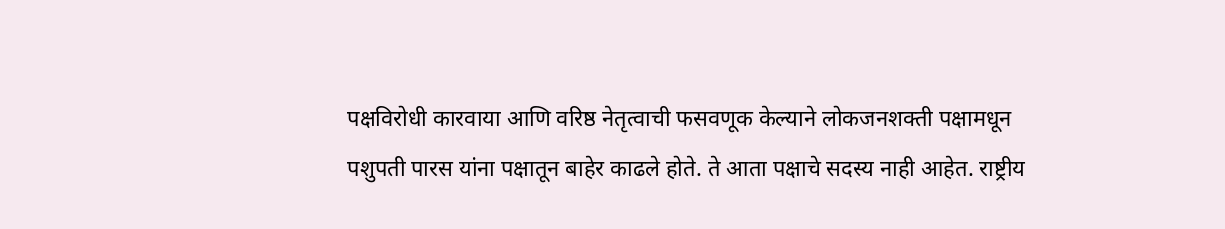पक्षविरोधी कारवाया आणि वरिष्ठ नेतृत्वाची फसवणूक केल्याने लोकजनशक्ती पक्षामधून पशुपती पारस यांना पक्षातून बाहेर काढले होते. ते आता पक्षाचे सदस्य नाही आहेत. राष्ट्रीय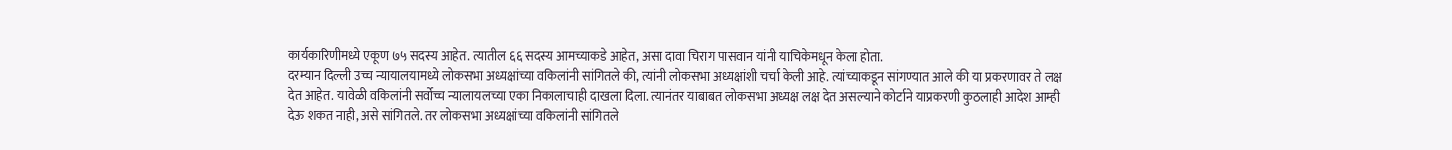कार्यकारिणीमध्ये एकूण ७५ सदस्य आहेत. त्यातील ६६ सदस्य आमच्याकडे आहेत, असा दावा चिराग पासवान यांनी याचिकेमधून केला होता.
दरम्यान दिल्ली उच्च न्यायालयामध्ये लोकसभा अध्यक्षांच्या वकिलांनी सांगितले की, त्यांनी लोकसभा अध्यक्षांशी चर्चा केली आहे. त्यांच्याकडून सांगण्यात आले की या प्रकरणावर ते लक्ष देत आहेत. यावेळी वकिलांनी सर्वोच्च न्यालायलच्या एका निकालाचाही दाखला दिला. त्यानंतर याबाबत लोकसभा अध्यक्ष लक्ष देत असल्याने कोर्टाने याप्रकरणी कुठलाही आदेश आम्ही देऊ शकत नाही, असे सांगितले. तर लोकसभा अध्यक्षांच्या वकिलांनी सांगितले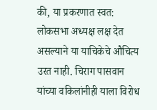की, या प्रकरणात स्वत: लोकसभा अध्यक्ष लक्ष देत असल्याने या याचिकेचे औचित्य उरत नाही. चिराग पासवान यांच्या वकिलांनीही याला विरोध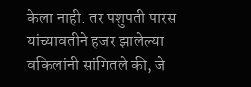केला नाही. तर पशुपती पारस यांच्यावतीने हजर झालेल्या वकिलांनी सांगितले की, जे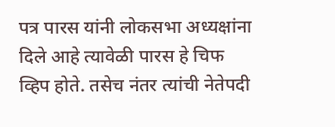पत्र पारस यांनी लोकसभा अध्यक्षांना दिले आहे त्यावेळी पारस हे चिफ व्हिप होते. तसेच नंतर त्यांची नेतेपदी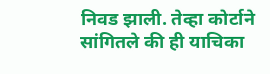निवड झाली. तेव्हा कोर्टाने सांगितले की ही याचिका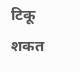टिकू शकत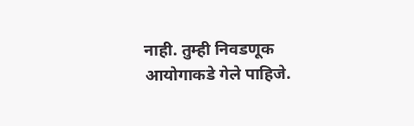नाही. तुम्ही निवडणूक आयोगाकडे गेले पाहिजे.